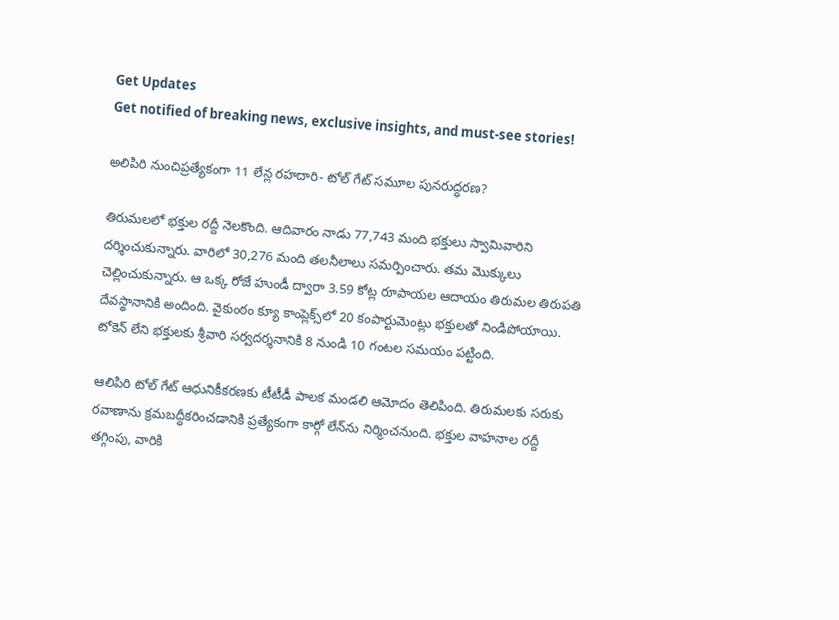Get Updates
Get notified of breaking news, exclusive insights, and must-see stories!

అలిపిరి నుంచిప్రత్యేకంగా 11 లేన్ల రహదారి- టోల్ గేట్ సమూల పునరుద్ధరణ?

తిరుమలలో భక్తుల రద్దీ నెలకొంది. ఆదివారం నాడు 77,743 మంది భక్తులు స్వామివారిని దర్శించుకున్నారు. వారిలో 30,276 మంది తలనీలాలు సమర్పించారు. తమ మొక్కులు చెల్లించుకున్నారు. ఆ ఒక్క రోజే హుండీ ద్వారా 3.59 కోట్ల రూపాయల ఆదాయం తిరుమల తిరుపతి దేవస్థానానికి అందింది. వైకుంఠం క్యూ కాంప్లెక్స్‌లో 20 కంపార్టుమెంట్లు భక్తులతో నిండిపోయాయి. టోకెన్‌ లేని భక్తులకు శ్రీవారి సర్వదర్శనానికి 8 నుండి 10 గంటల సమయం పట్టింది.

ఆలిపిరి టోల్ గేట్ ఆధునికీకరణకు టీటీడీ పాలక మండలి ఆమోదం తెలిపింది. తిరుమలకు సరుకు రవాణాను క్రమబద్ధీకరించడానికి ప్రత్యేకంగా కార్గో లేన్‌ను నిర్మించనుంది. భక్తుల వాహనాల రద్దీ తగ్గింపు, వారికి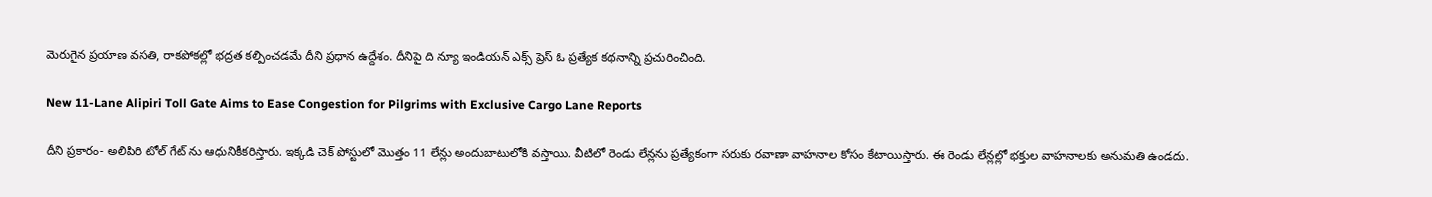మెరుగైన ప్రయాణ వసతి, రాకపోకల్లో భద్రత కల్పించడమే దీని ప్రధాన ఉద్దేశం. దీనిపై ది న్యూ ఇండియన్ ఎక్స్ ప్రెస్ ఓ ప్రత్యేక కథనాన్ని ప్రచురించింది.

New 11-Lane Alipiri Toll Gate Aims to Ease Congestion for Pilgrims with Exclusive Cargo Lane Reports

దీని ప్రకారం- అలిపిరి టోల్ గేట్ ను ఆధునికీకరిస్తారు. ఇక్కడి చెక్ పోస్టులో మొత్తం 11 లేన్లు అందుబాటులోకి వస్తాయి. వీటిలో రెండు లేన్లను ప్రత్యేకంగా సరుకు రవాణా వాహనాల కోసం కేటాయిస్తారు. ఈ రెండు లేన్లల్లో భక్తుల వాహనాలకు అనుమతి ఉండదు.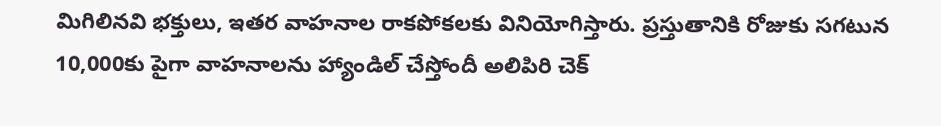మిగిలినవి భక్తులు, ఇతర వాహనాల రాకపోకలకు వినియోగిస్తారు. ప్రస్తుతానికి రోజుకు సగటున 10,000కు పైగా వాహనాలను హ్యాండిల్ చేస్తోందీ అలిపిరి చెక్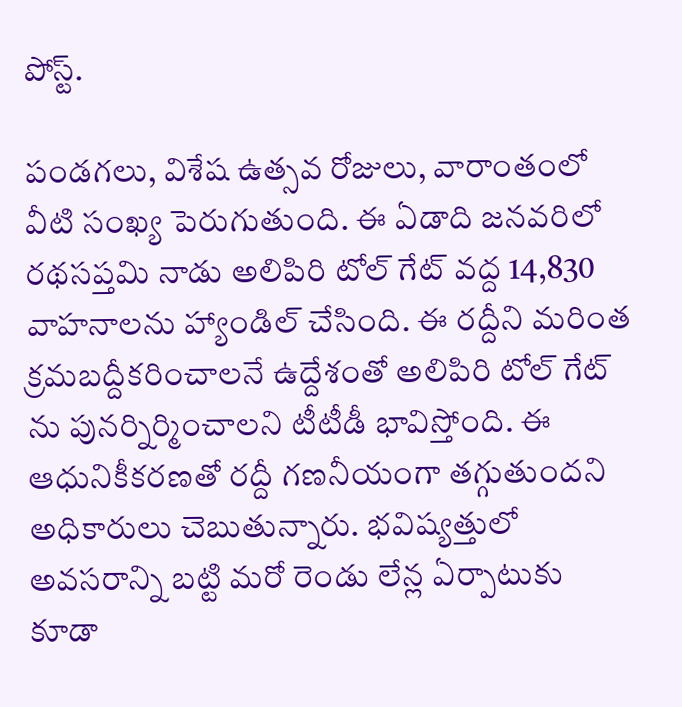పోస్ట్.

పండగలు, విశేష ఉత్సవ రోజులు, వారాంతంలో వీటి సంఖ్య పెరుగుతుంది. ఈ ఏడాది జనవరిలో రథసప్తమి నాడు అలిపిరి టోల్ గేట్ వద్ద 14,830 వాహనాలను హ్యాండిల్ చేసింది. ఈ రద్దీని మరింత క్రమబద్దీకరించాలనే ఉద్దేశంతో అలిపిరి టోల్ గేట్ ను పునర్నిర్మించాలని టీటీడీ భావిస్తోంది. ఈ ఆధునికీకరణతో రద్దీ గణనీయంగా తగ్గుతుందని అధికారులు చెబుతున్నారు. భవిష్యత్తులో అవసరాన్ని బట్టి మరో రెండు లేన్ల ఏర్పాటుకు కూడా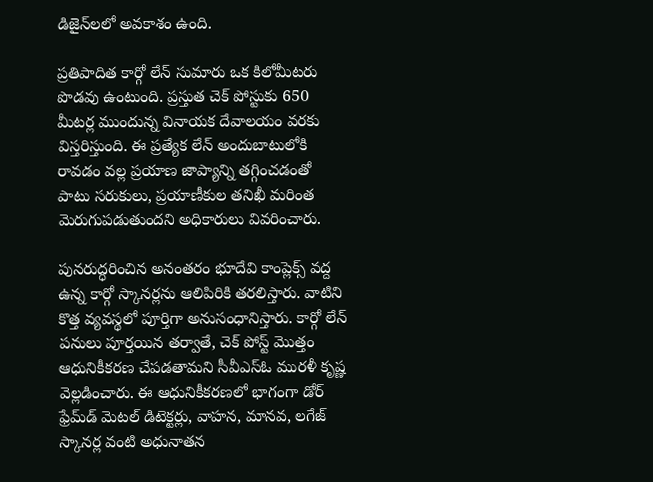డిజైన్‌లలో అవకాశం ఉంది.

ప్రతిపాదిత కార్గో లేన్ సుమారు ఒక కిలోమీటరు పొడవు ఉంటుంది. ప్రస్తుత చెక్ పోస్టుకు 650 మీటర్ల ముందున్న వినాయక దేవాలయం వరకు విస్తరిస్తుంది. ఈ ప్రత్యేక లేన్ అందుబాటులోకి రావడం వల్ల ప్రయాణ జాప్యాన్ని తగ్గించడంతో పాటు సరుకులు, ప్రయాణీకుల తనిఖీ మరింత మెరుగుపడుతుందని అధికారులు వివరించారు.

పునరుద్ధరించిన అనంతరం భూదేవి కాంప్లెక్స్ వద్ద ఉన్న కార్గో స్కానర్లను ఆలిపిరికి తరలిస్తారు. వాటిని కొత్త వ్యవస్థలో పూర్తిగా అనుసంధానిస్తారు. కార్గో లేన్ పనులు పూర్తయిన తర్వాతే, చెక్ పోస్ట్ మొత్తం ఆధునికీకరణ చేపడతామని సీవీఎస్ఓ మురళీ కృష్ణ వెల్లడించారు. ఈ ఆధునికీకరణలో భాగంగా డోర్ ఫ్రేమ్‌డ్ మెటల్ డిటెక్టర్లు, వాహన, మానవ, లగేజ్ స్కానర్ల వంటి అధునాతన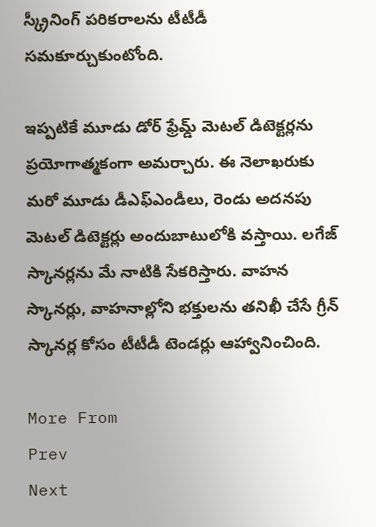స్క్రీనింగ్ పరికరాలను టీటీడీ సమకూర్చుకుంటోంది.

ఇప్పటికే మూడు డోర్ ఫ్రేమ్డ్ మెటల్ డిటెక్టర్లను ప్రయోగాత్మకంగా అమర్చారు. ఈ నెలాఖరుకు మరో మూడు డీఎఫ్ఎండీలు, రెండు అదనపు మెటల్ డిటెక్టర్లు అందుబాటులోకి వస్తాయి. లగేజ్ స్కానర్లను మే నాటికి సేకరిస్తారు. వాహన స్కానర్లు, వాహనాల్లోని భక్తులను తనిఖీ చేసే గ్రీన్ స్కానర్ల కోసం టీటీడీ టెండర్లు ఆహ్వానించింది.

More From
Prev
Next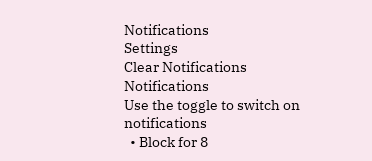Notifications
Settings
Clear Notifications
Notifications
Use the toggle to switch on notifications
  • Block for 8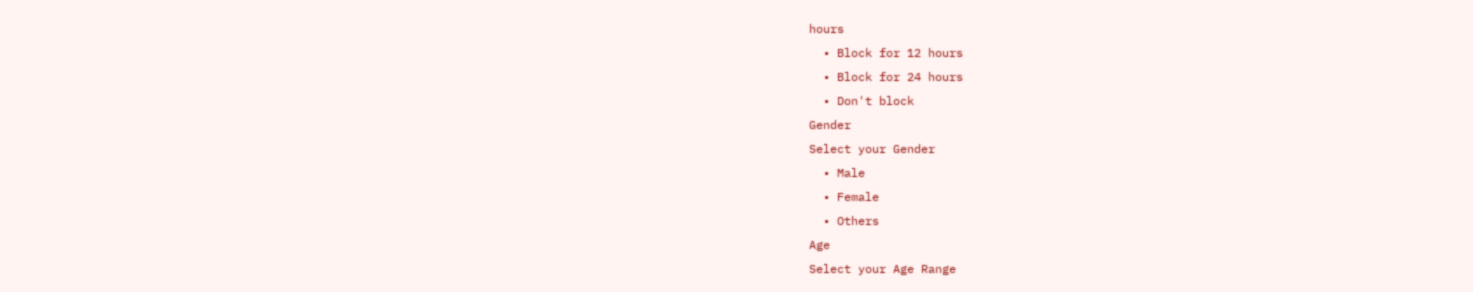hours
  • Block for 12 hours
  • Block for 24 hours
  • Don't block
Gender
Select your Gender
  • Male
  • Female
  • Others
Age
Select your Age Range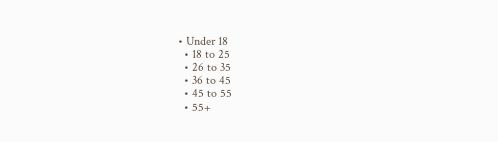• Under 18
  • 18 to 25
  • 26 to 35
  • 36 to 45
  • 45 to 55
  • 55+